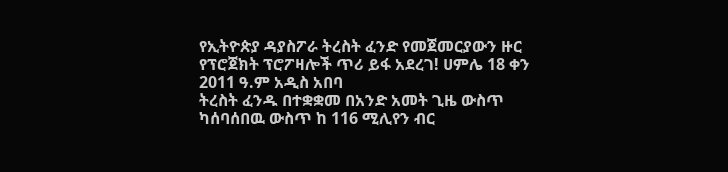የኢትዮጵያ ዳያስፖራ ትረስት ፈንድ የመጀመርያውን ዙር የፕሮጀክት ፕሮፖዛሎች ጥሪ ይፋ አደረገ! ሀምሌ 18 ቀን 2011 ዓ.ም አዲስ አበባ
ትረስት ፈንዱ በተቋቋመ በአንድ አመት ጊዜ ውስጥ ካሰባሰበዉ ውስጥ ከ 116 ሚሊየን ብር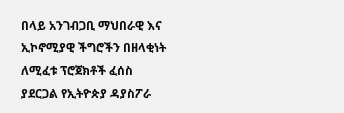በላይ አንገብጋቢ ማህበራዊ እና ኢኮኖሚያዊ ችግሮችን በዘላቂነት ለሚፈቱ ፕሮጀክቶች ፈሰስ ያደርጋል የኢትዮጵያ ዳያስፖራ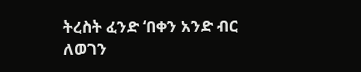ትረስት ፈንድ ‘በቀን አንድ ብር ለወገን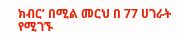ክብር’ በሚል መርህ በ 77 ሀገራት የሚገኙ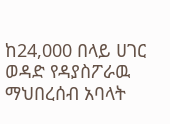ከ24,000 በላይ ሀገር ወዳድ የዳያስፖራዉ ማህበረሰብ አባላት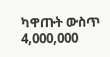ካዋጡት ውስጥ 4,000,000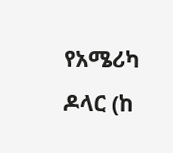የአሜሪካ ዶላር (ከ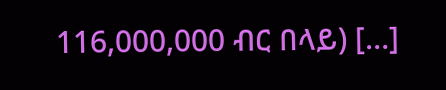116,000,000 ብር በላይ) […]